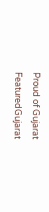Proud of Gujarat
FeaturedGujarat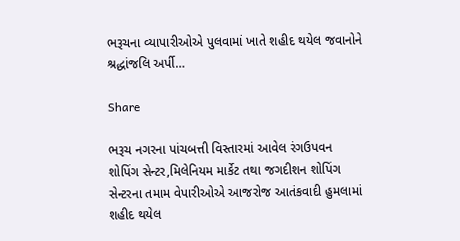ભરૂચના વ્યાપારીઓએ પુલવામાં ખાતે શહીદ થયેલ જવાનોને શ્રદ્ધાંજલિ અર્પી…

Share

ભરૂચ નગરના પાંચબત્તી વિસ્તારમાં આવેલ રંગઉપવન શોપિંગ સેન્ટર,મિલેનિયમ માર્કેટ તથા જગદીશન શોપિંગ સેન્ટરના તમામ વેપારીઓએ આજરોજ આતંકવાદી હુમલામાં શહીદ થયેલ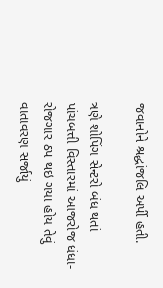જવાનોને શ્રદ્ધાંજલિ અર્પી હતી.

ત્રણે શોપિંગ સેન્ટરો બંધ થતાં પાંચબત્તી વિસ્તારમાં આજરોજ ધંધા-રોજગાર ઠપ થઇ ગયા હોય તેવું વાતાવરણ સર્જાયું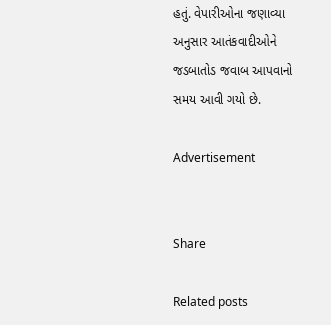હતું. વેપારીઓના જણાવ્યા અનુસાર આતંકવાદીઓને જડબાતોડ જવાબ આપવાનો સમય આવી ગયો છે.

Advertisement


Share

Related posts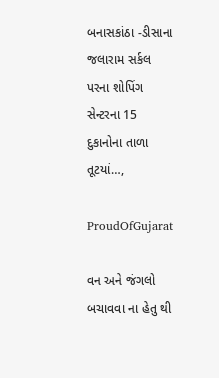બનાસકાંઠા -ડીસાના જલારામ સર્કલ પરના શોપિંગ સેન્ટરના 15 દુકાનોના તાળા તૂટયાં…,

ProudOfGujarat

વન અને જંગલો બચાવવા ના હેતુ થી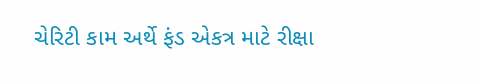ચેરિટી કામ અર્થે ફંડ એકત્ર માટે રીક્ષા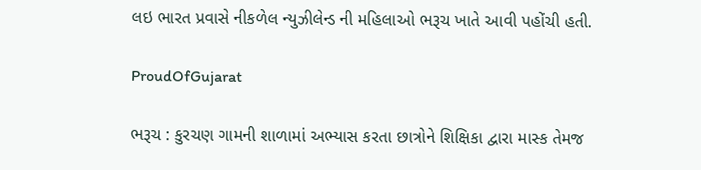લઇ ભારત પ્રવાસે નીકળેલ ન્યુઝીલેન્ડ ની મહિલાઓ ભરૂચ ખાતે આવી પહોંચી હતી.

ProudOfGujarat

ભરૂચ : કુરચણ ગામની શાળામાં અભ્યાસ કરતા છાત્રોને શિક્ષિકા દ્વારા માસ્ક તેમજ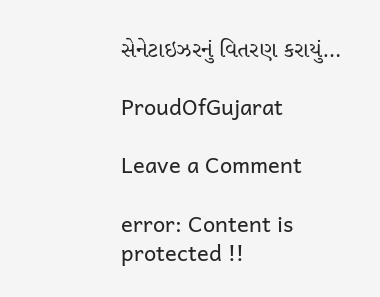સેનેટાઇઝરનું વિતરણ કરાયું…

ProudOfGujarat

Leave a Comment

error: Content is protected !!